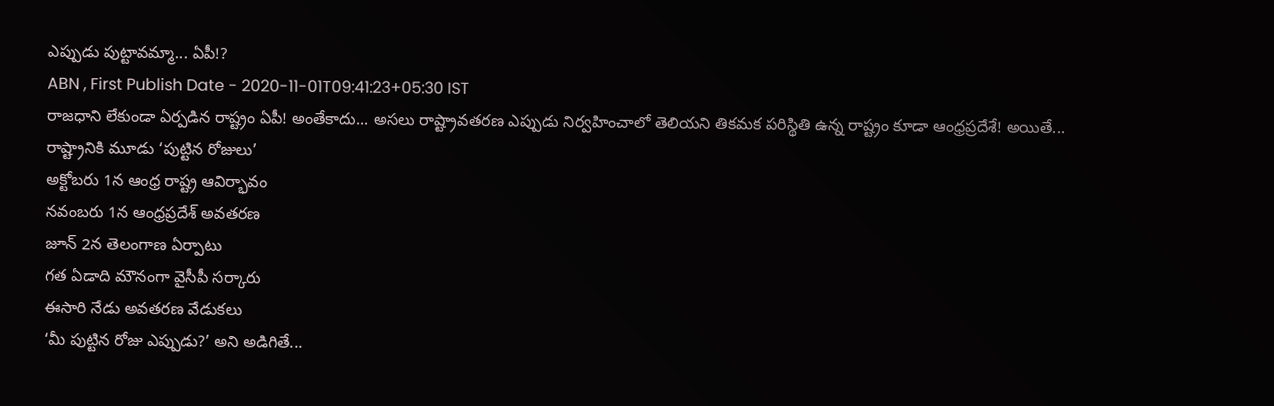ఎప్పుడు పుట్టావమ్మా... ఏపీ!?
ABN , First Publish Date - 2020-11-01T09:41:23+05:30 IST
రాజధాని లేకుండా ఏర్పడిన రాష్ట్రం ఏపీ! అంతేకాదు... అసలు రాష్ట్రావతరణ ఎప్పుడు నిర్వహించాలో తెలియని తికమక పరిస్థితి ఉన్న రాష్ట్రం కూడా ఆంధ్రప్రదేశే! అయితే...
రాష్ట్రానికి మూడు ‘పుట్టిన రోజులు’
అక్టోబరు 1న ఆంధ్ర రాష్ట్ర ఆవిర్భావం
నవంబరు 1న ఆంధ్రప్రదేశ్ అవతరణ
జూన్ 2న తెలంగాణ ఏర్పాటు
గత ఏడాది మౌనంగా వైసీపీ సర్కారు
ఈసారి నేడు అవతరణ వేడుకలు
‘మీ పుట్టిన రోజు ఎప్పుడు?’ అని అడిగితే...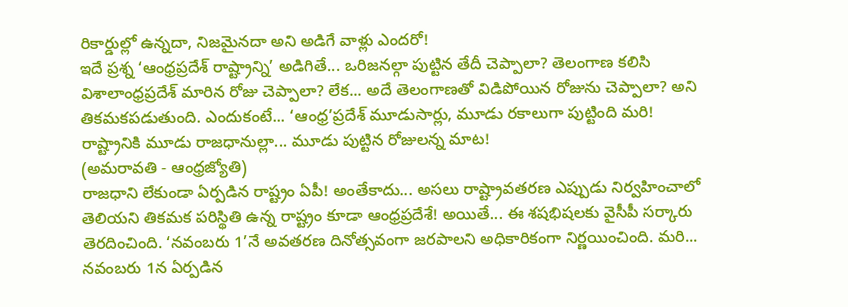రికార్డుల్లో ఉన్నదా, నిజమైనదా అని అడిగే వాళ్లు ఎందరో!
ఇదే ప్రశ్న ‘ఆంధ్రప్రదేశ్ రాష్ట్రాన్ని’ అడిగితే... ఒరిజనల్గా పుట్టిన తేదీ చెప్పాలా? తెలంగాణ కలిసి విశాలాంధ్రప్రదేశ్ మారిన రోజు చెప్పాలా? లేక... అదే తెలంగాణతో విడిపోయిన రోజును చెప్పాలా? అని తికమకపడుతుంది. ఎందుకంటే... ‘ఆంధ్ర’ప్రదేశ్ మూడుసార్లు, మూడు రకాలుగా పుట్టింది మరి! రాష్ట్రానికి మూడు రాజధానుల్లా... మూడు పుట్టిన రోజులన్న మాట!
(అమరావతి - ఆంధ్రజ్యోతి)
రాజధాని లేకుండా ఏర్పడిన రాష్ట్రం ఏపీ! అంతేకాదు... అసలు రాష్ట్రావతరణ ఎప్పుడు నిర్వహించాలో తెలియని తికమక పరిస్థితి ఉన్న రాష్ట్రం కూడా ఆంధ్రప్రదేశే! అయితే... ఈ శషభిషలకు వైసీపీ సర్కారు తెరదించింది. ‘నవంబరు 1’నే అవతరణ దినోత్సవంగా జరపాలని అధికారికంగా నిర్ణయించింది. మరి... నవంబరు 1న ఏర్పడిన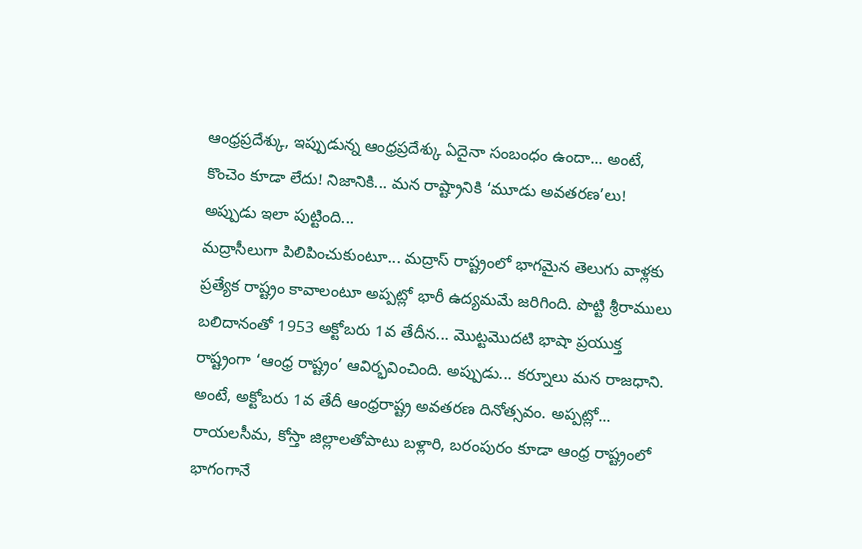ఆంధ్రప్రదేశ్కు, ఇప్పుడున్న ఆంధ్రప్రదేశ్కు ఏదైనా సంబంధం ఉందా... అంటే, కొంచెం కూడా లేదు! నిజానికి... మన రాష్ట్రానికి ‘మూడు అవతరణ’లు!
అప్పుడు ఇలా పుట్టింది...
మద్రాసీలుగా పిలిపించుకుంటూ... మద్రాస్ రాష్ట్రంలో భాగమైన తెలుగు వాళ్లకు ప్రత్యేక రాష్ట్రం కావాలంటూ అప్పట్లో భారీ ఉద్యమమే జరిగింది. పొట్టి శ్రీరాములు బలిదానంతో 1953 అక్టోబరు 1వ తేదీన... మొట్టమొదటి భాషా ప్రయుక్త రాష్ట్రంగా ‘ఆంధ్ర రాష్ట్రం’ ఆవిర్భవించింది. అప్పుడు... కర్నూలు మన రాజధాని. అంటే, అక్టోబరు 1వ తేదీ ఆంధ్రరాష్ట్ర అవతరణ దినోత్సవం. అప్పట్లో... రాయలసీమ, కోస్తా జిల్లాలతోపాటు బళ్లారి, బరంపురం కూడా ఆంధ్ర రాష్ట్రంలో భాగంగానే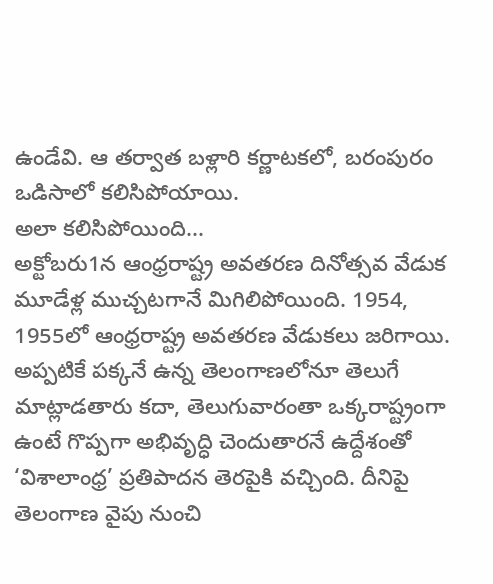ఉండేవి. ఆ తర్వాత బళ్లారి కర్ణాటకలో, బరంపురం ఒడిసాలో కలిసిపోయాయి.
అలా కలిసిపోయింది...
అక్టోబరు1న ఆంధ్రరాష్ట్ర అవతరణ దినోత్సవ వేడుక మూడేళ్ల ముచ్చటగానే మిగిలిపోయింది. 1954, 1955లో ఆంధ్రరాష్ట్ర అవతరణ వేడుకలు జరిగాయి. అప్పటికే పక్కనే ఉన్న తెలంగాణలోనూ తెలుగే మాట్లాడతారు కదా, తెలుగువారంతా ఒక్కరాష్ట్రంగా ఉంటే గొప్పగా అభివృద్ధి చెందుతారనే ఉద్దేశంతో ‘విశాలాంధ్ర’ ప్రతిపాదన తెరపైకి వచ్చింది. దీనిపై తెలంగాణ వైపు నుంచి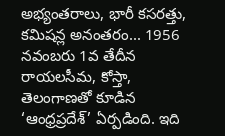అభ్యంతరాలు, భారీ కసరత్తు, కమిషన్ల అనంతరం... 1956 నవంబరు 1వ తేదీన రాయలసీమ, కోస్తా, తెలంగాణతో కూడిన ‘ఆంధ్రప్రదేశ్’ ఏర్పడింది. ఇది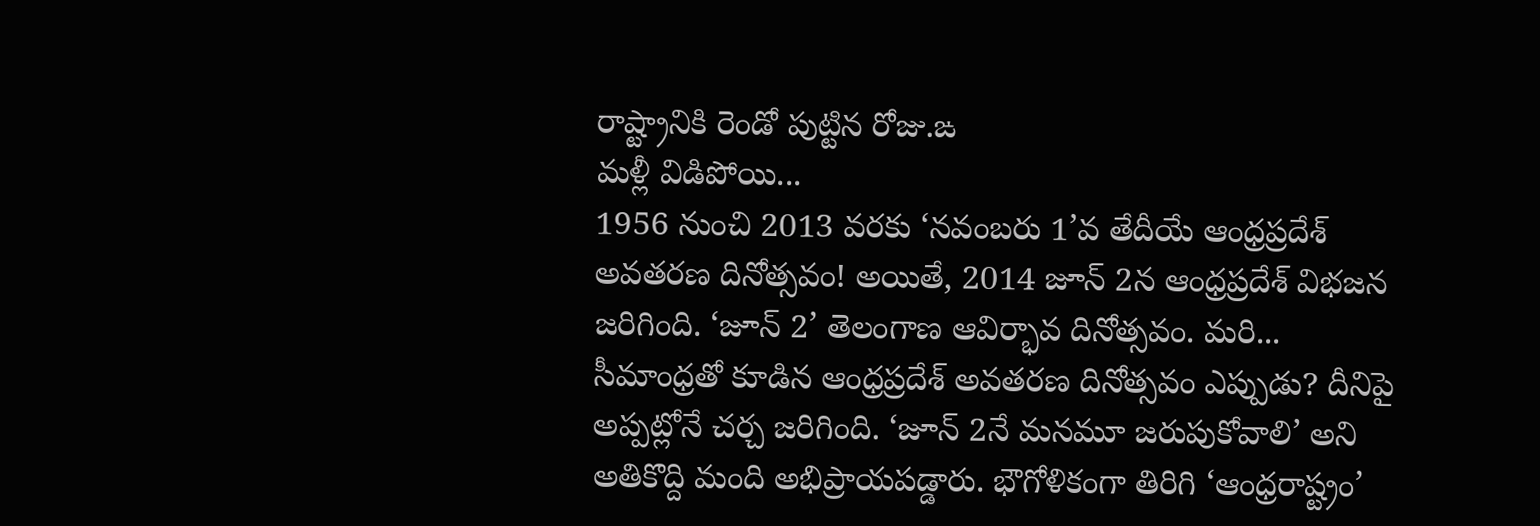రాష్ట్రానికి రెండో పుట్టిన రోజు.ఙ
మళ్లీ విడిపోయి...
1956 నుంచి 2013 వరకు ‘నవంబరు 1’వ తేదీయే ఆంధ్రప్రదేశ్ అవతరణ దినోత్సవం! అయితే, 2014 జూన్ 2న ఆంధ్రప్రదేశ్ విభజన జరిగింది. ‘జూన్ 2’ తెలంగాణ ఆవిర్భావ దినోత్సవం. మరి... సీమాంధ్రతో కూడిన ఆంధ్రప్రదేశ్ అవతరణ దినోత్సవం ఎప్పుడు? దీనిపై అప్పట్లోనే చర్చ జరిగింది. ‘జూన్ 2నే మనమూ జరుపుకోవాలి’ అని అతికొద్ది మంది అభిప్రాయపడ్డారు. భౌగోళికంగా తిరిగి ‘ఆంధ్రరాష్ట్రం’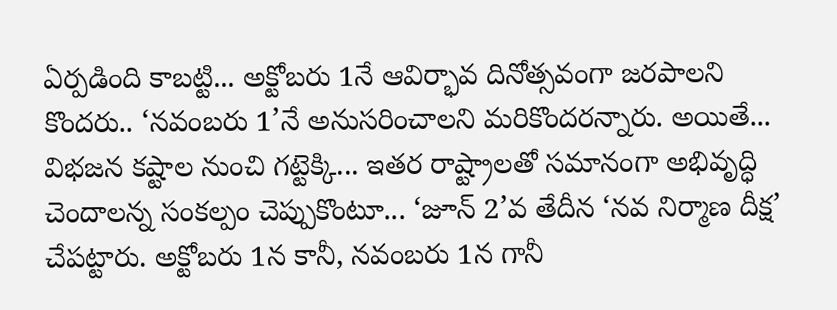ఏర్పడింది కాబట్టి... అక్టోబరు 1నే ఆవిర్భావ దినోత్సవంగా జరపాలని కొందరు.. ‘నవంబరు 1’నే అనుసరించాలని మరికొందరన్నారు. అయితే... విభజన కష్టాల నుంచి గట్టెక్కి... ఇతర రాష్ట్రాలతో సమానంగా అభివృద్ధి చెందాలన్న సంకల్పం చెప్పుకొంటూ... ‘జూన్ 2’వ తేదీన ‘నవ నిర్మాణ దీక్ష’ చేపట్టారు. అక్టోబరు 1న కానీ, నవంబరు 1న గానీ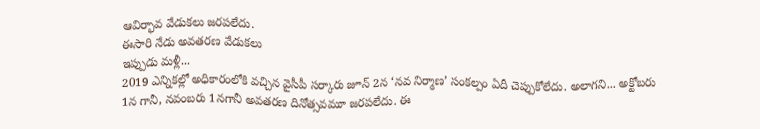ఆవిర్భావ వేడుకలు జరపలేదు.
ఈసారి నేడు అవతరణ వేడుకలు
ఇప్పుడు మళ్లీ...
2019 ఎన్నికల్లో అధికారంలోకి వచ్చిన వైసీపీ సర్కారు జూన్ 2న ‘నవ నిర్మాణ’ సంకల్పం ఏదీ చెప్పుకోలేదు. అలాగని... అక్టోబరు 1న గానీ, నవంబరు 1నగానీ అవతరణ దినోత్సవమూ జరపలేదు. ఈ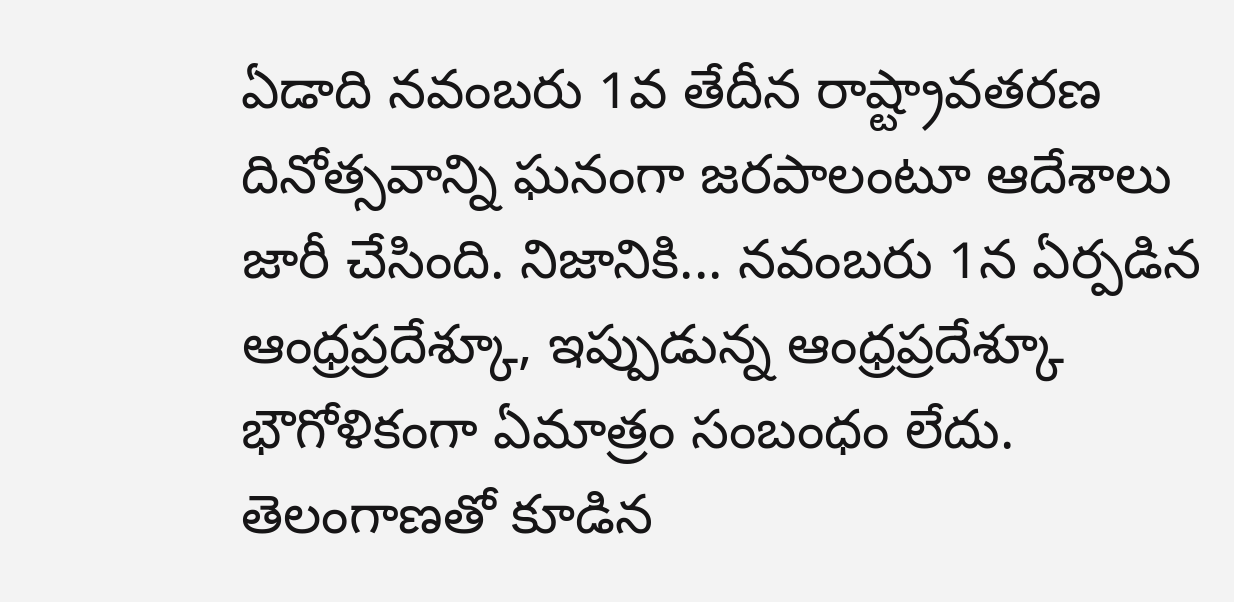ఏడాది నవంబరు 1వ తేదీన రాష్ట్రావతరణ దినోత్సవాన్ని ఘనంగా జరపాలంటూ ఆదేశాలు జారీ చేసింది. నిజానికి... నవంబరు 1న ఏర్పడిన ఆంధ్రప్రదేశ్కూ, ఇప్పుడున్న ఆంధ్రప్రదేశ్కూ భౌగోళికంగా ఏమాత్రం సంబంధం లేదు. తెలంగాణతో కూడిన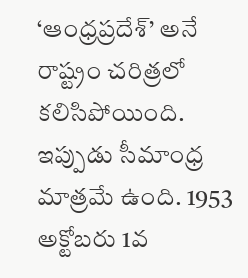‘ఆంధ్రప్రదేశ్’ అనే రాష్ట్రం చరిత్రలో కలిసిపోయింది. ఇప్పుడు సీమాంధ్ర మాత్రమే ఉంది. 1953 అక్టోబరు 1వ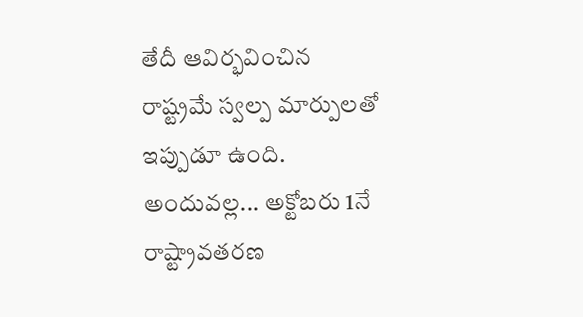తేదీ ఆవిర్భవించిన రాష్ట్రమే స్వల్ప మార్పులతో ఇప్పుడూ ఉంది. అందువల్ల... అక్టోబరు 1నే రాష్ట్రావతరణ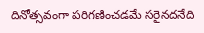దినోత్సవంగా పరిగణించడమే సరైనదనేది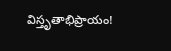విస్తృతాభిప్రాయం!